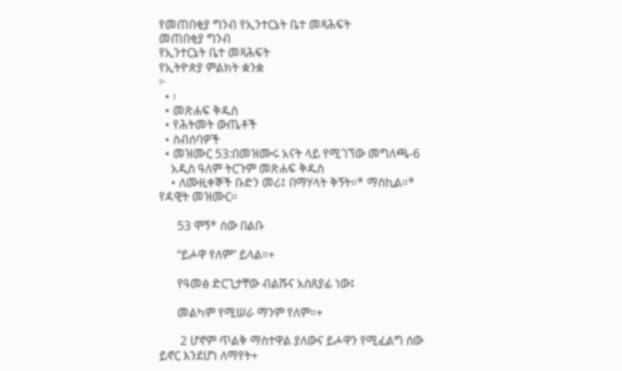የመጠበቂያ ግንብ የኢንተርኔት ቤተ መጻሕፍት
መጠበቂያ ግንብ
የኢንተርኔት ቤተ መጻሕፍት
የኢትዮጵያ ምልክት ቋንቋ
፦
  • ፡
  • መጽሐፍ ቅዱስ
  • የሕትመት ውጤቶች
  • ስብሰባዎች
  • መዝሙር 53:በመዝሙሩ አናት ላይ የሚገኘው መግለጫ-6
    አዲስ ዓለም ትርጉም መጽሐፍ ቅዱስ
    • ለሙዚቀኞች ቡድን መሪ፤ በማሃላት ቅኝት።* ማስኪል።* የዳዊት መዝሙር።

      53 ሞኝ* ሰው በልቡ

      “ይሖዋ የለም” ይላል።+

      የዓመፅ ድርጊታቸው ብልሹና አስጸያፊ ነው፤

      መልካም የሚሠራ ማንም የለም።+

       2 ሆኖም ጥልቅ ማስተዋል ያለውና ይሖዋን የሚፈልግ ሰው ይኖር እንደሆነ ለማየት+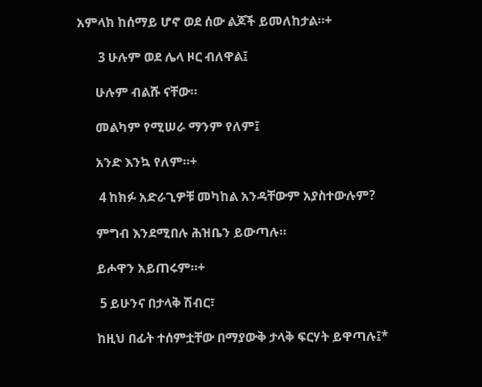አምላክ ከሰማይ ሆኖ ወደ ሰው ልጆች ይመለከታል።+

       3 ሁሉም ወደ ሌላ ዞር ብለዋል፤

      ሁሉም ብልሹ ናቸው።

      መልካም የሚሠራ ማንም የለም፤

      አንድ እንኳ የለም።+

       4 ከክፉ አድራጊዎቹ መካከል አንዳቸውም አያስተውሉም?

      ምግብ እንደሚበሉ ሕዝቤን ይውጣሉ።

      ይሖዋን አይጠሩም።+

       5 ይሁንና በታላቅ ሽብር፣

      ከዚህ በፊት ተሰምቷቸው በማያውቅ ታላቅ ፍርሃት ይዋጣሉ፤*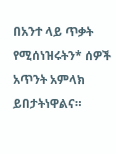በአንተ ላይ ጥቃት የሚሰነዝሩትን* ሰዎች አጥንት አምላክ ይበታትነዋልና።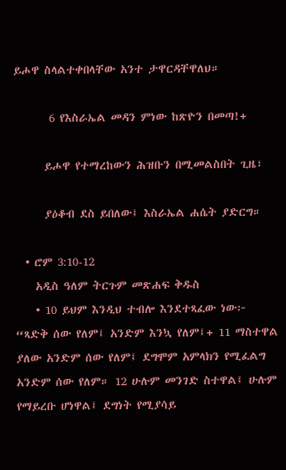ይሖዋ ስላልተቀበላቸው አንተ ታዋርዳቸዋለህ።

       6 የእስራኤል መዳን ምነው ከጽዮን በመጣ!+

      ይሖዋ የተማረከውን ሕዝቡን በሚመልስበት ጊዜ፣

      ያዕቆብ ደስ ይበለው፤ እስራኤል ሐሴት ያድርግ።

  • ሮም 3:10-12
    አዲስ ዓለም ትርጉም መጽሐፍ ቅዱስ
    • 10 ይህም እንዲህ ተብሎ እንደተጻፈው ነው፦ “ጻድቅ ሰው የለም፤ አንድም እንኳ የለም፤+ 11 ማስተዋል ያለው አንድም ሰው የለም፤ ደግሞም አምላክን የሚፈልግ አንድም ሰው የለም። 12 ሁሉም መንገድ ስተዋል፤ ሁሉም የማይረቡ ሆነዋል፤ ደግነት የሚያሳይ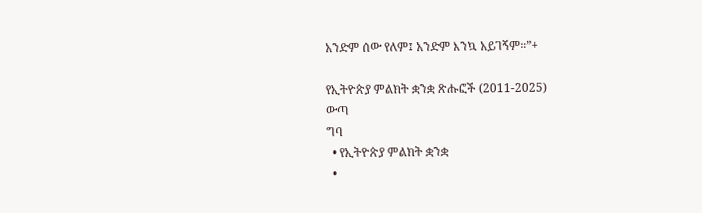አንድም ሰው የለም፤ አንድም እንኳ አይገኝም።”+

የኢትዮጵያ ምልክት ቋንቋ ጽሑፎች (2011-2025)
ውጣ
ግባ
  • የኢትዮጵያ ምልክት ቋንቋ
  •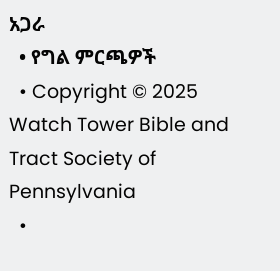አጋራ
  • የግል ምርጫዎች
  • Copyright © 2025 Watch Tower Bible and Tract Society of Pennsylvania
  •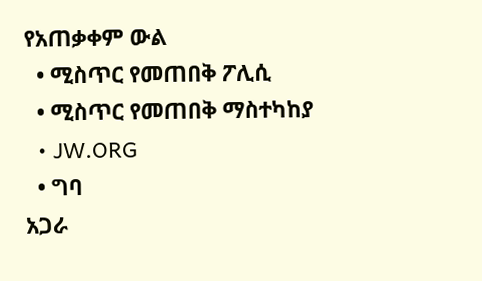የአጠቃቀም ውል
  • ሚስጥር የመጠበቅ ፖሊሲ
  • ሚስጥር የመጠበቅ ማስተካከያ
  • JW.ORG
  • ግባ
አጋራ